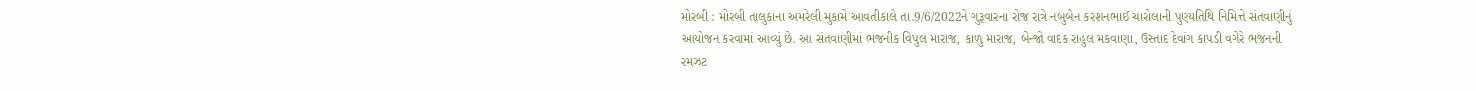મોરબી : મોરબી તાલુકાના અમરેલી મુકામે આવતીકાલે તા.9/6/2022ને ગુરૂવારના રોજ રાત્રે નબુબેન કરશનભાઈ ચારોલાની પુણ્યતિથિ નિમિત્તે સંતવાણીનું આયોજન કરવામાં આવ્યું છે. આ સંતવાણીમાં ભજનીક વિપુલ મારાજ, કાળુ મારાજ, બેન્જો વાદક રાહુલ મકવાણા, ઉસ્તાદ દેવાંગ કાપડી વગેરે ભજનની રમઝટ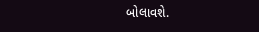બોલાવશે.